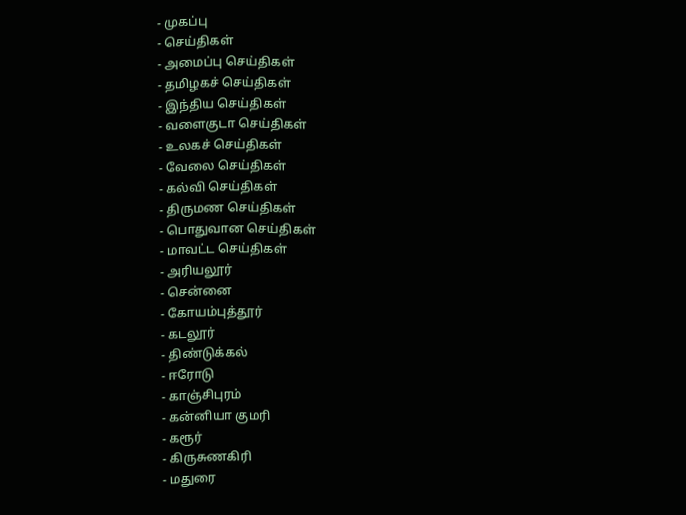- முகப்பு
- செய்திகள்
- அமைப்பு செய்திகள்
- தமிழகச் செய்திகள்
- இந்திய செய்திகள்
- வளைகுடா செய்திகள்
- உலகச் செய்திகள்
- வேலை செய்திகள்
- கல்வி செய்திகள்
- திருமண செய்திகள்
- பொதுவான செய்திகள்
- மாவட்ட செய்திகள்
- அரியலூர்
- சென்னை
- கோயம்புத்தூர்
- கடலூர்
- திண்டுக்கல்
- ஈரோடு
- காஞ்சிபுரம்
- கன்னியா குமரி
- கரூர்
- கிருசுணகிரி
- மதுரை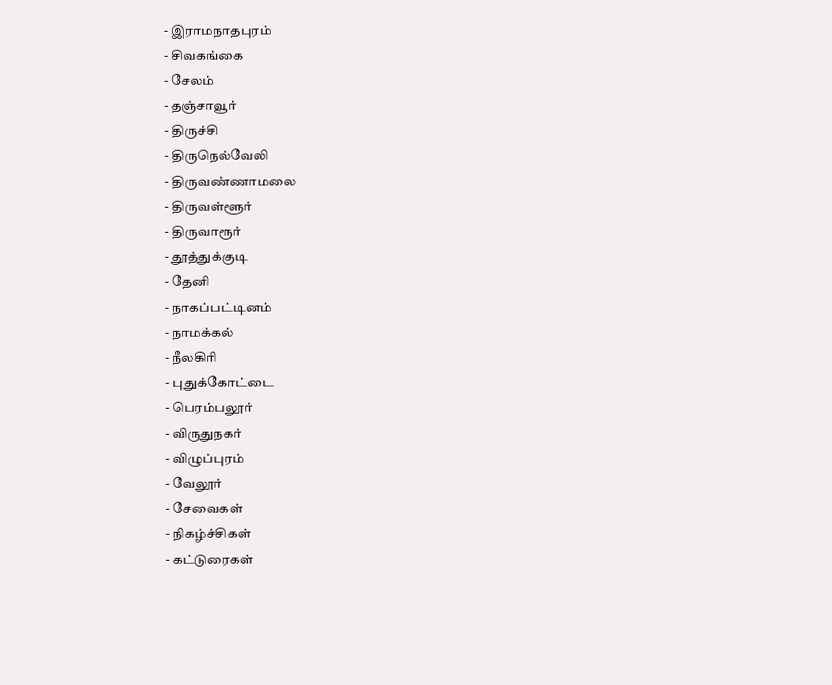- இராமநாதபுரம்
- சிவகங்கை
- சேலம்
- தஞ்சாவூர்
- திருச்சி
- திருநெல்வேலி
- திருவண்ணாமலை
- திருவள்ளூர்
- திருவாரூர்
- தூத்துக்குடி
- தேனி
- நாகப்பட்டினம்
- நாமக்கல்
- நீலகிரி
- புதுக்கோட்டை
- பெரம்பலூர்
- விருதுநகர்
- விழுப்புரம்
- வேலூர்
- சேவைகள்
- நிகழ்ச்சிகள்
- கட்டுரைகள்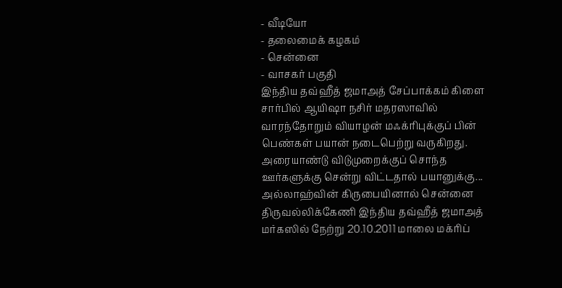- வீடியோ
- தலைமைக் கழகம்
- சென்னை
- வாசகர் பகுதி
இந்திய தவ்ஹீத் ஜமாஅத் சேப்பாக்கம் கிளை சார்பில் ஆயிஷா நசிர் மதரஸாவில் வாரந்தோறும் வியாழன் மஃக்ரிபுக்குப் பின் பெண்கள் பயான் நடைபெற்று வருகிறது.
அரையாண்டு விடுமுறைக்குப் சொந்த ஊர்களுக்கு சென்று விட்டதால் பயானுக்கு...
அல்லாஹ்வின் கிருபையினால் சென்னை திருவல்லிக்கேணி இந்திய தவ்ஹீத் ஜமாஅத் மர்கஸில் நேற்று 20.10.2011 மாலை மக்ரிப்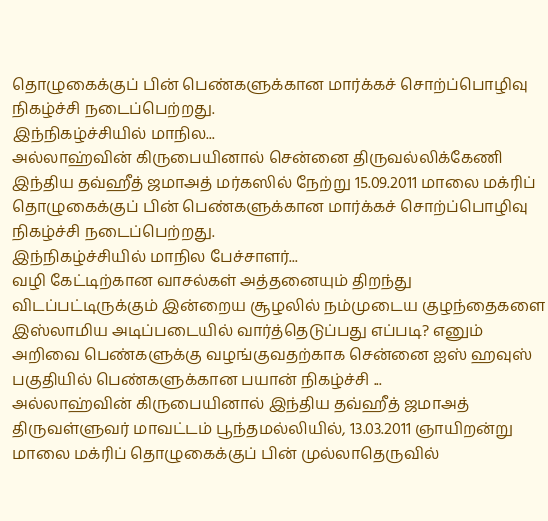தொழுகைக்குப் பின் பெண்களுக்கான மார்க்கச் சொற்ப்பொழிவு நிகழ்ச்சி நடைப்பெற்றது.
இந்நிகழ்ச்சியில் மாநில...
அல்லாஹ்வின் கிருபையினால் சென்னை திருவல்லிக்கேணி இந்திய தவ்ஹீத் ஜமாஅத் மர்கஸில் நேற்று 15.09.2011 மாலை மக்ரிப் தொழுகைக்குப் பின் பெண்களுக்கான மார்க்கச் சொற்ப்பொழிவு நிகழ்ச்சி நடைப்பெற்றது.
இந்நிகழ்ச்சியில் மாநில பேச்சாளர்...
வழி கேட்டிற்கான வாசல்கள் அத்தனையும் திறந்து விடப்பட்டிருக்கும் இன்றைய சூழலில் நம்முடைய குழந்தைகளை இஸ்லாமிய அடிப்படையில் வார்த்தெடுப்பது எப்படி? எனும் அறிவை பெண்களுக்கு வழங்குவதற்காக சென்னை ஐஸ் ஹவுஸ் பகுதியில் பெண்களுக்கான பயான் நிகழ்ச்சி ...
அல்லாஹ்வின் கிருபையினால் இந்திய தவ்ஹீத் ஜமாஅத் திருவள்ளுவர் மாவட்டம் பூந்தமல்லியில், 13.03.2011 ஞாயிறன்று மாலை மக்ரிப் தொழுகைக்குப் பின் முல்லாதெருவில்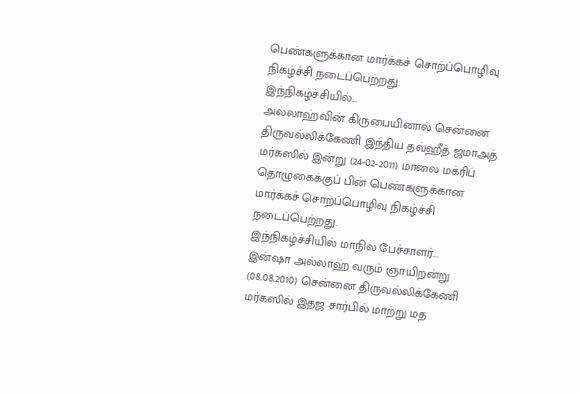பெண்களுக்கான மார்க்கச் சொற்ப்பொழிவு நிகழ்ச்சி நடைப்பெற்றது.
இந்நிகழ்ச்சியில்...
அல்லாஹ்வின் கிருபையினால் சென்னை திருவல்லிக்கேணி இந்திய தவ்ஹீத் ஜமாஅத் மர்கஸில் இன்று (24-02-2011) மாலை மக்ரிப் தொழுகைக்குப் பின் பெண்களுக்கான மார்க்கச் சொற்ப்பொழிவு நிகழ்ச்சி நடைப்பெற்றது.
இந்நிகழ்ச்சியில் மாநில பேச்சாளர்...
இன்ஷா அல்லாஹ் வரும் ஞாயிறன்று (08.08.2010) சென்னை திருவல்லிக்கேணி மர்கஸில் இதஜ சார்பில் மாற்று மத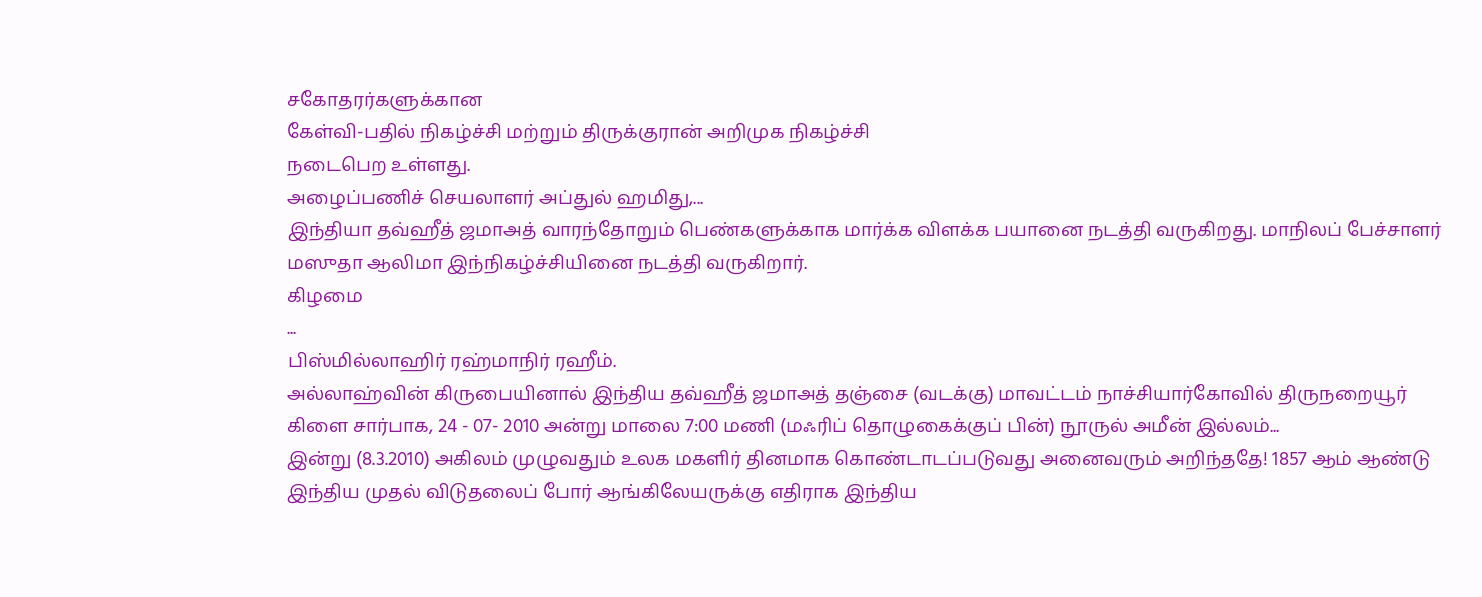சகோதரர்களுக்கான
கேள்வி-பதில் நிகழ்ச்சி மற்றும் திருக்குரான் அறிமுக நிகழ்ச்சி
நடைபெற உள்ளது.
அழைப்பணிச் செயலாளர் அப்துல் ஹமிது,...
இந்தியா தவ்ஹீத் ஜமாஅத் வாரந்தோறும் பெண்களுக்காக மார்க்க விளக்க பயானை நடத்தி வருகிறது. மாநிலப் பேச்சாளர் மஸுதா ஆலிமா இந்நிகழ்ச்சியினை நடத்தி வருகிறார்.
கிழமை
...
பிஸ்மில்லாஹிர் ரஹ்மாநிர் ரஹீம்.
அல்லாஹ்வின் கிருபையினால் இந்திய தவ்ஹீத் ஜமாஅத் தஞ்சை (வடக்கு) மாவட்டம் நாச்சியார்கோவில் திருநறையூர் கிளை சார்பாக, 24 - 07- 2010 அன்று மாலை 7:00 மணி (மஃரிப் தொழுகைக்குப் பின்) நூருல் அமீன் இல்லம்...
இன்று (8.3.2010) அகிலம் முழுவதும் உலக மகளிர் தினமாக கொண்டாடப்படுவது அனைவரும் அறிந்ததே! 1857 ஆம் ஆண்டு இந்திய முதல் விடுதலைப் போர் ஆங்கிலேயருக்கு எதிராக இந்திய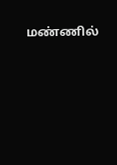மண்ணில்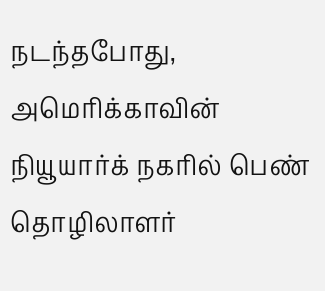நடந்தபோது, அமெரிக்காவின் நியூயார்க் நகரில் பெண் தொழிலாளர்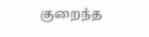குறைந்த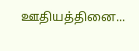ஊதியத்தினை...